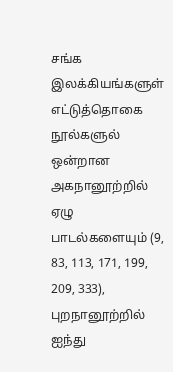சங்க இலக்கியங்களுள் எட்டுத்தொகை நூல்களுல் ஒன்றான அகநானூற்றில் ஏழு பாடல்களையும் (9, 83, 113, 171, 199, 209, 333), புறநானூற்றில் ஐந்து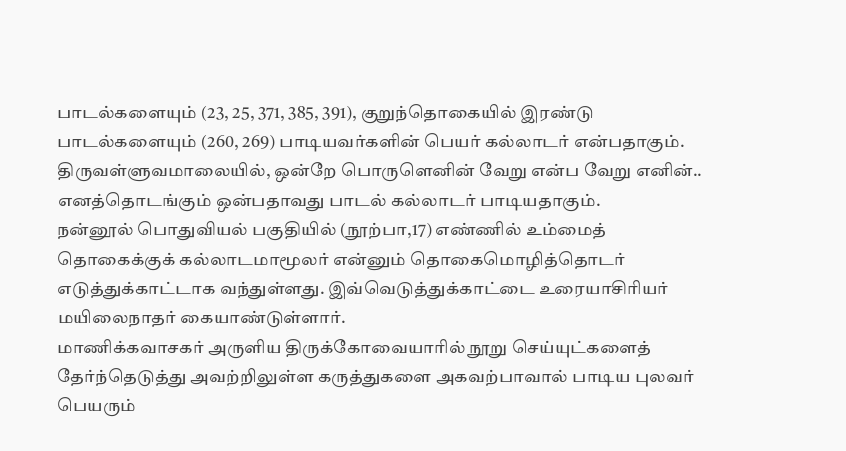பாடல்களையும் (23, 25, 371, 385, 391), குறுந்தொகையில் இரண்டு பாடல்களையும் (260, 269) பாடியவர்களின் பெயர் கல்லாடர் என்பதாகும். திருவள்ளுவமாலையில், ஒன்றே பொருளெனின் வேறு என்ப வேறு எனின்.. எனத்தொடங்கும் ஒன்பதாவது பாடல் கல்லாடர் பாடியதாகும்.
நன்னூல் பொதுவியல் பகுதியில் (நூற்பா,17) எண்ணில் உம்மைத் தொகைக்குக் கல்லாடமாமூலர் என்னும் தொகைமொழித்தொடர் எடுத்துக்காட்டாக வந்துள்ளது. இவ்வெடுத்துக்காட்டை உரையாசிரியர் மயிலைநாதர் கையாண்டுள்ளார்.
மாணிக்கவாசகர் அருளிய திருக்கோவையாரில் நூறு செய்யுட்களைத் தேர்ந்தெடுத்து அவற்றிலுள்ள கருத்துகளை அகவற்பாவால் பாடிய புலவர் பெயரும்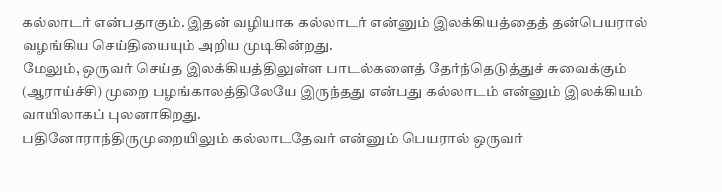கல்லாடர் என்பதாகும். இதன் வழியாக கல்லாடர் என்னும் இலக்கியத்தைத் தன்பெயரால் வழங்கிய செய்தியையும் அறிய முடிகின்றது.
மேலும், ஒருவர் செய்த இலக்கியத்திலுள்ள பாடல்களைத் தேர்ந்தெடுத்துச் சுவைக்கும் (ஆராய்ச்சி) முறை பழங்காலத்திலேயே இருந்தது என்பது கல்லாடம் என்னும் இலக்கியம் வாயிலாகப் புலனாகிறது.
பதினோராந்திருமுறையிலும் கல்லாடதேவர் என்னும் பெயரால் ஒருவர்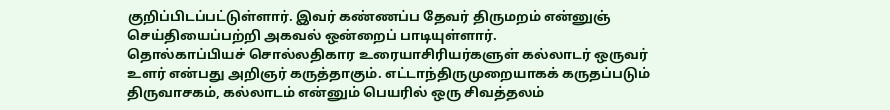குறிப்பிடப்பட்டுள்ளார். இவர் கண்ணப்ப தேவர் திருமறம் என்னுஞ் செய்தியைப்பற்றி அகவல் ஒன்றைப் பாடியுள்ளார்.
தொல்காப்பியச் சொல்லதிகார உரையாசிரியர்களுள் கல்லாடர் ஒருவர் உளர் என்பது அறிஞர் கருத்தாகும். எட்டாந்திருமுறையாகக் கருதப்படும் திருவாசகம், கல்லாடம் என்னும் பெயரில் ஒரு சிவத்தலம்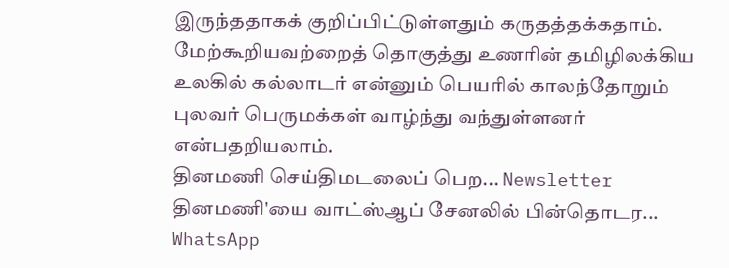இருந்ததாகக் குறிப்பிட்டுள்ளதும் கருதத்தக்கதாம்.
மேற்கூறியவற்றைத் தொகுத்து உணரின் தமிழிலக்கிய உலகில் கல்லாடர் என்னும் பெயரில் காலந்தோறும் புலவர் பெருமக்கள் வாழ்ந்து வந்துள்ளனர்
என்பதறியலாம்.
தினமணி செய்திமடலைப் பெற... Newsletter
தினமணி'யை வாட்ஸ்ஆப் சேனலில் பின்தொடர... WhatsApp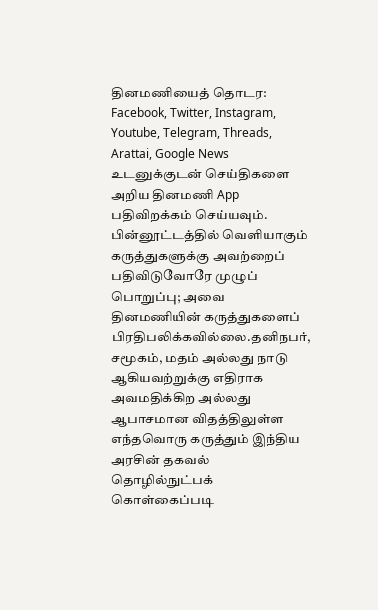தினமணியைத் தொடர: Facebook, Twitter, Instagram, Youtube, Telegram, Threads, Arattai, Google News
உடனுக்குடன் செய்திகளை அறிய தினமணி App பதிவிறக்கம் செய்யவும்.
பின்னூட்டத்தில் வெளியாகும் கருத்துகளுக்கு அவற்றைப் பதிவிடுவோரே முழுப் பொறுப்பு; அவை தினமணியின் கருத்துகளைப் பிரதிபலிக்கவில்லை.தனிநபர், சமூகம், மதம் அல்லது நாடு ஆகியவற்றுக்கு எதிராக அவமதிக்கிற அல்லது ஆபாசமான விதத்திலுள்ள எந்தவொரு கருத்தும் இந்திய அரசின் தகவல் தொழில்நுட்பக் கொள்கைப்படி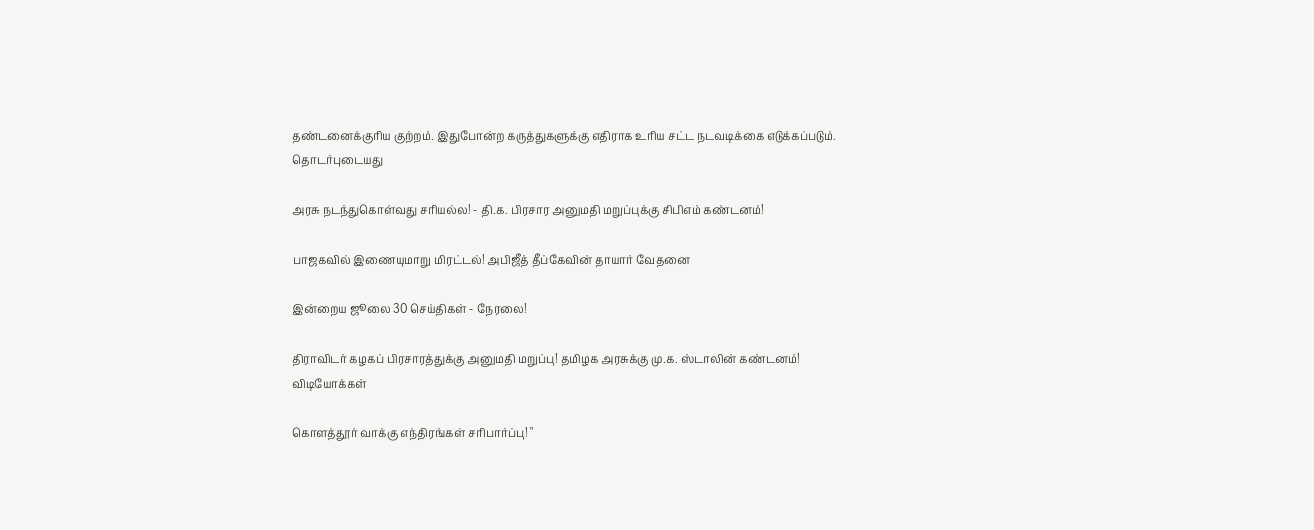தண்டனைக்குரிய குற்றம். இதுபோன்ற கருத்துகளுக்கு எதிராக உரிய சட்ட நடவடிக்கை எடுக்கப்படும்.
தொடர்புடையது

அரசு நடந்துகொள்வது சரியல்ல! - தி.க. பிரசார அனுமதி மறுப்புக்கு சிபிஎம் கண்டனம்!

பாஜகவில் இணையுமாறு மிரட்டல்! அபிஜீத் தீப்கேவின் தாயார் வேதனை

இன்றைய ஜூலை 30 செய்திகள் - நேரலை!

திராவிடர் கழகப் பிரசாரத்துக்கு அனுமதி மறுப்பு! தமிழக அரசுக்கு மு.க. ஸ்டாலின் கண்டனம்!
விடியோக்கள்

கொளத்தூர் வாக்கு எந்திரங்கள் சரிபார்ப்பு! "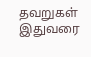தவறுகள் இதுவரை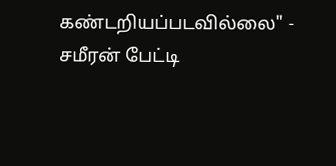கண்டறியப்படவில்லை" - சமீரன் பேட்டி